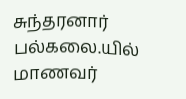சுந்தரனார் பல்கலை.யில் மாணவர்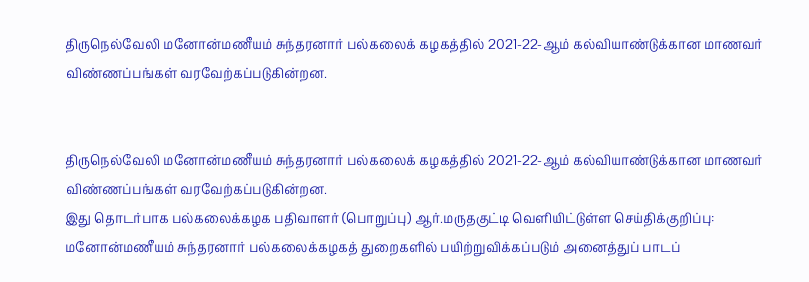திருநெல்வேலி மனோன்மணீயம் சுந்தரனார் பல்கலைக் கழகத்தில் 2021-22-ஆம் கல்வியாண்டுக்கான மாணவர் விண்ணப்பங்கள் வரவேற்கப்படுகின்றன.


திருநெல்வேலி மனோன்மணீயம் சுந்தரனார் பல்கலைக் கழகத்தில் 2021-22-ஆம் கல்வியாண்டுக்கான மாணவர் விண்ணப்பங்கள் வரவேற்கப்படுகின்றன.
இது தொடர்பாக பல்கலைக்கழக பதிவாளர் (பொறுப்பு) ஆர்.மருதகுட்டி வெளியிட்டுள்ள செய்திக்குறிப்பு: மனோன்மணீயம் சுந்தரனார் பல்கலைக்கழகத் துறைகளில் பயிற்றுவிக்கப்படும் அனைத்துப் பாடப்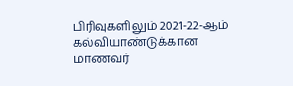பிரிவுகளிலும் 2021-22-ஆம் கல்வியாண்டுக்கான மாணவர்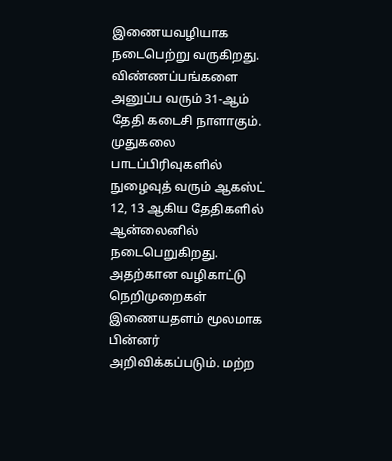இணையவழியாக நடைபெற்று வருகிறது. விண்ணப்பங்களை அனுப்ப வரும் 31-ஆம் தேதி கடைசி நாளாகும்.
முதுகலை பாடப்பிரிவுகளில் நுழைவுத் வரும் ஆகஸ்ட் 12, 13 ஆகிய தேதிகளில் ஆன்லைனில் நடைபெறுகிறது. அதற்கான வழிகாட்டு நெறிமுறைகள் இணையதளம் மூலமாக பின்னர் அறிவிக்கப்படும். மற்ற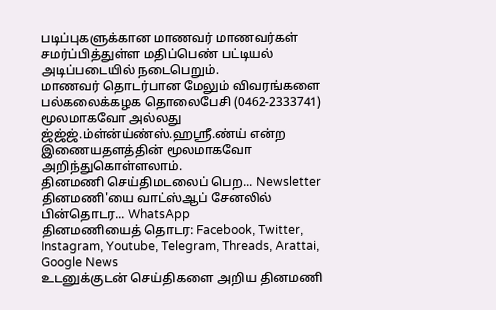படிப்புகளுக்கான மாணவர் மாணவர்கள் சமர்ப்பித்துள்ள மதிப்பெண் பட்டியல் அடிப்படையில் நடைபெறும்.
மாணவர் தொடர்பான மேலும் விவரங்களை பல்கலைக்கழக தொலைபேசி (0462-2333741) மூலமாகவோ அல்லது ஜ்ஜ்ஜ்.ம்ள்ன்ய்ண்ஸ்.ஹஸ்ரீ.ண்ய் என்ற இணையதளத்தின் மூலமாகவோ அறிந்துகொள்ளலாம்.
தினமணி செய்திமடலைப் பெற... Newsletter
தினமணி'யை வாட்ஸ்ஆப் சேனலில் பின்தொடர... WhatsApp
தினமணியைத் தொடர: Facebook, Twitter, Instagram, Youtube, Telegram, Threads, Arattai, Google News
உடனுக்குடன் செய்திகளை அறிய தினமணி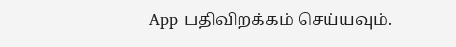App பதிவிறக்கம் செய்யவும்.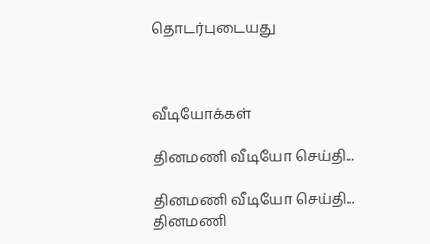தொடர்புடையது



வீடியோக்கள்

தினமணி வீடியோ செய்தி...

தினமணி வீடியோ செய்தி...
தினமணி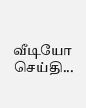வீடியோ செய்தி...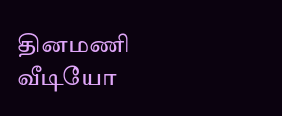தினமணி வீடியோ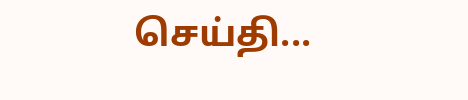செய்தி...